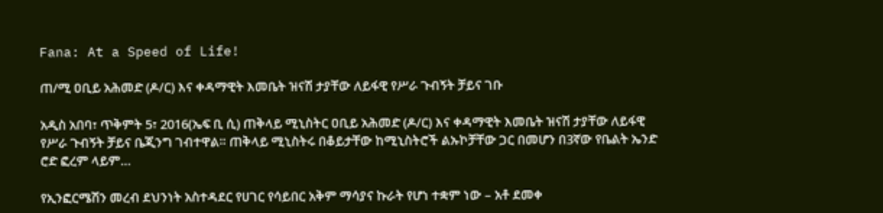Fana: At a Speed of Life!

ጠ/ሚ ዐቢይ አሕመድ (ዶ/ር) እና ቀዳማዊት እመቤት ዝናሽ ታያቸው ለይፋዊ የሥራ ጉብኝት ቻይና ገቡ

አዲስ አበባ፣ ጥቅምት 5፣ 2016(ኤፍ ቢ ሲ) ጠቅላይ ሚኒስትር ዐቢይ አሕመድ (ዶ/ር) እና ቀዳማዊት እመቤት ዝናሽ ታያቸው ለይፋዊ የሥራ ጉብኝት ቻይና ቤጂንግ ገብተዋል። ጠቅላይ ሚኒስትሩ በቆይታቸው ከሚኒስትሮች ልኡኮቻቸው ጋር በመሆን በ3ኛው የቤልት ኤንድ ሮድ ፎረም ላይም…

የኢንፎርሜሽን መረብ ደህንነት አስተዳደር የሀገር የሳይበር አቅም ማሳያና ኩራት የሆነ ተቋም ነው – አቶ ደመቀ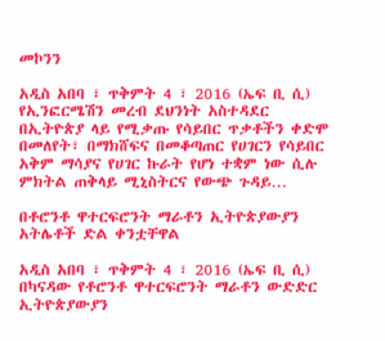መኮንን

አዲስ አበባ ፣ ጥቅምት 4 ፣ 2016 (ኤፍ ቢ ሲ) የኢንፎርሜሽን መረብ ደህንነት አስተዳደር በኢትዮጵያ ላይ የሚቃጡ የሳይበር ጥቃቶችን ቀድሞ በመለየት፣ በማክሸፍና በመቆጣጠር የሀገርን የሳይበር አቅም ማሳያና የሀገር ኩራት የሆነ ተቋም ነው ሲሉ ምክትል ጠቅላይ ሚኒስትርና የውጭ ጉዳይ…

በቶሮንቶ ዋተርፍሮንት ማራቶን ኢትዮጵያውያን አትሌቶች ድል ቀንቷቸዋል

አዲስ አበባ ፣ ጥቅምት 4 ፣ 2016 (ኤፍ ቢ ሲ) በካናዳው የቶሮንቶ ዋተርፍሮንት ማራቶን ውድድር ኢትዮጵያውያን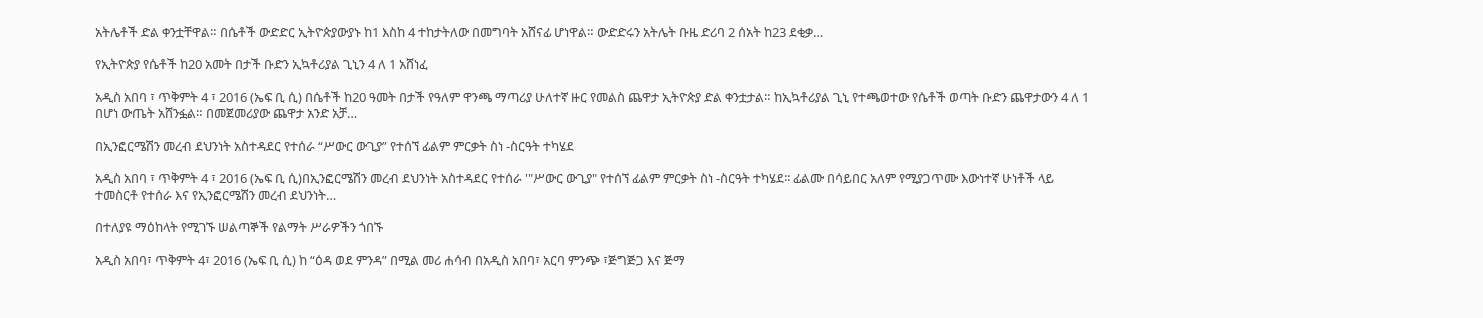አትሌቶች ድል ቀንቷቸዋል። በሴቶች ውድድር ኢትዮጵያውያኑ ከ1 እስከ 4 ተከታትለው በመግባት አሸናፊ ሆነዋል። ውድድሩን አትሌት ቡዜ ድሪባ 2 ሰአት ከ23 ደቂቃ…

የኢትዮጵያ የሴቶች ከ20 አመት በታች ቡድን ኢኳቶሪያል ጊኒን 4 ለ 1 አሸነፈ

አዲስ አበባ ፣ ጥቅምት 4 ፣ 2016 (ኤፍ ቢ ሲ) በሴቶች ከ20 ዓመት በታች የዓለም ዋንጫ ማጣሪያ ሁለተኛ ዙር የመልስ ጨዋታ ኢትዮጵያ ድል ቀንቷታል። ከኢኳቶሪያል ጊኒ የተጫወተው የሴቶች ወጣት ቡድን ጨዋታውን 4 ለ 1 በሆነ ውጤት አሸንፏል። በመጀመሪያው ጨዋታ አንድ አቻ…

በኢንፎርሜሽን መረብ ደህንነት አስተዳደር የተሰራ “ሥውር ውጊያ” የተሰኘ ፊልም ምርቃት ስነ -ስርዓት ተካሄደ

አዲስ አበባ ፣ ጥቅምት 4 ፣ 2016 (ኤፍ ቢ ሲ)በኢንፎርሜሽን መረብ ደህንነት አስተዳደር የተሰራ '"ሥውር ውጊያ" የተሰኘ ፊልም ምርቃት ስነ -ስርዓት ተካሄደ፡፡ ፊልሙ በሳይበር አለም የሚያጋጥሙ እውነተኛ ሁነቶች ላይ ተመስርቶ የተሰራ እና የኢንፎርሜሽን መረብ ደህንነት…

በተለያዩ ማዕከላት የሚገኙ ሠልጣኞች የልማት ሥራዎችን ጎበኙ

አዲስ አበባ፣ ጥቅምት 4፣ 2016 (ኤፍ ቢ ሲ) ከ “ዕዳ ወደ ምንዳ” በሚል መሪ ሐሳብ በአዲስ አበባ፣ አርባ ምንጭ ፣ጅግጅጋ እና ጅማ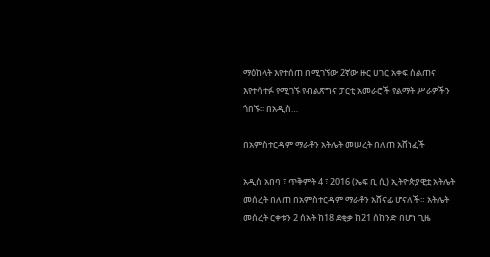ማዕከላት እየተሰጠ በሚገኘው 2ኛው ዙር ሀገር አቀፍ ስልጠና እየተሳተፉ የሚገኙ የብልጽግና ፓርቲ አመራሮች የልማት ሥራዎችን ጎበኙ፡፡ በአዲስ…

በአምስተርዳም ማራቶን አትሌት መሠረት በለጠ አሸነፈች

አዲስ አበባ ፣ ጥቅምት 4 ፣ 2016 (ኤፍ ቢ ሲ) ኢትዮጵያዊቷ አትሌት መሰረት በለጠ በአምስተርዳም ማራቶን አሸናፊ ሆናለች። አትሌት መሰረት ርቀቱን 2 ሰአት ከ18 ደቂቃ ከ21 ሰከንድ በሆነ ጊዜ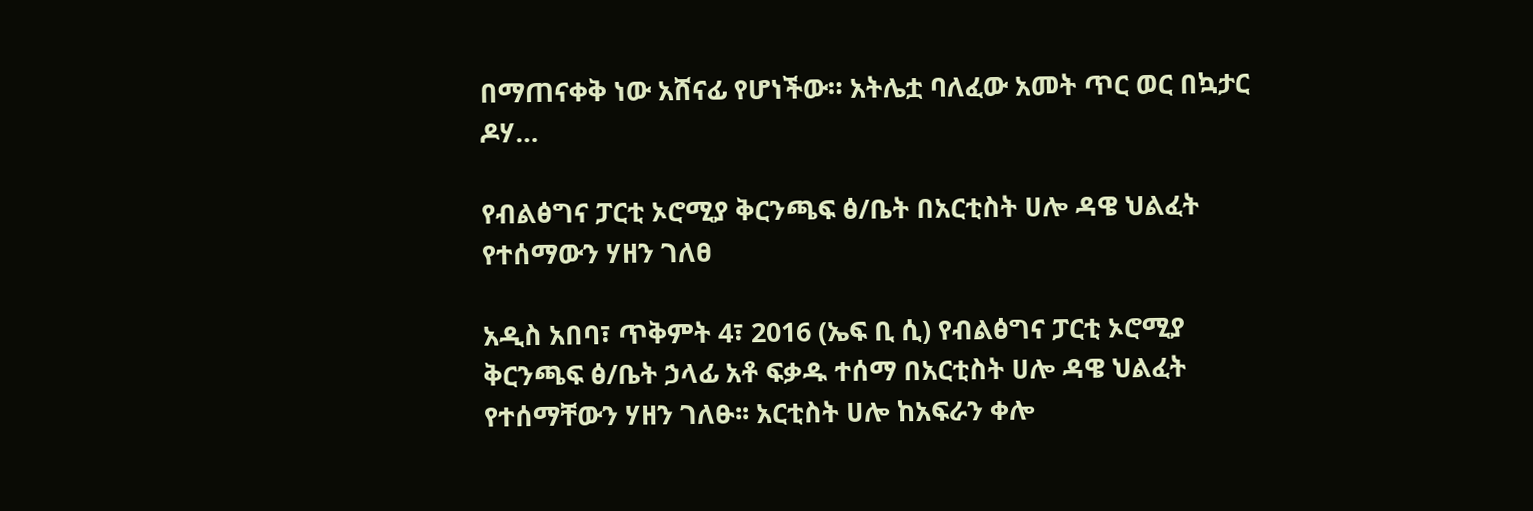በማጠናቀቅ ነው አሸናፊ የሆነችው። አትሌቷ ባለፈው አመት ጥር ወር በኳታር ዶሃ…

የብልፅግና ፓርቲ ኦሮሚያ ቅርንጫፍ ፅ/ቤት በአርቲስት ሀሎ ዳዌ ህልፈት የተሰማውን ሃዘን ገለፀ

አዲስ አበባ፣ ጥቅምት 4፣ 2016 (ኤፍ ቢ ሲ) የብልፅግና ፓርቲ ኦሮሚያ ቅርንጫፍ ፅ/ቤት ኃላፊ አቶ ፍቃዱ ተሰማ በአርቲስት ሀሎ ዳዌ ህልፈት የተሰማቸውን ሃዘን ገለፁ፡፡ አርቲስት ሀሎ ከአፍራን ቀሎ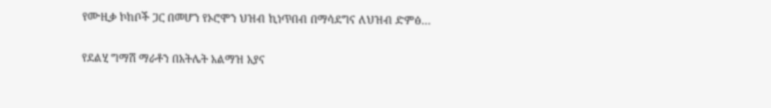የሙዚቃ ኮከቦች ጋር በመሆን የኦሮሞን ህዝብ ኪነጥበብ በማሳደግና ለህዝብ ድምፅ…

የደልሂ ግማሽ ማራቶን በአትሌት አልማዝ አያና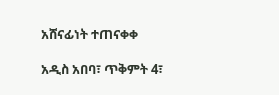አሸናፊነት ተጠናቀቀ

አዲስ አበባ፣ ጥቅምት 4፣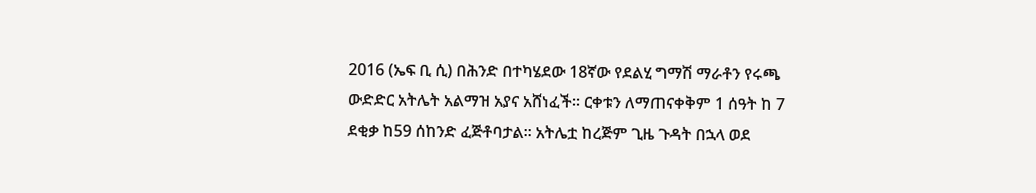2016 (ኤፍ ቢ ሲ) በሕንድ በተካሄደው 18ኛው የደልሂ ግማሽ ማራቶን የሩጫ ውድድር አትሌት አልማዝ አያና አሸነፈች፡፡ ርቀቱን ለማጠናቀቅም 1 ሰዓት ከ 7 ደቂቃ ከ59 ሰከንድ ፈጅቶባታል። አትሌቷ ከረጅም ጊዜ ጉዳት በኋላ ወደ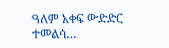ዓለም አቀፍ ውድድር ተመልሳ…